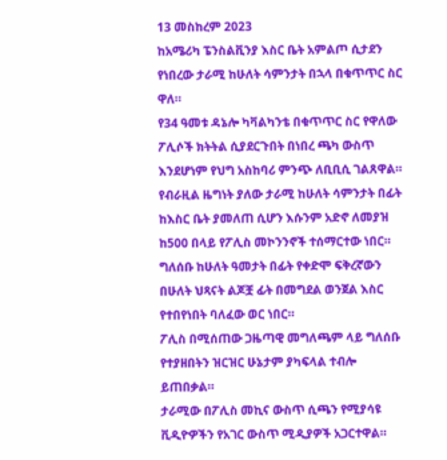13 መስከረም 2023
ከአሜሪካ ፔንስልቪንያ እስር ቤት አምልጦ ሲታደን የነበረው ታራሚ ከሁለት ሳምንታት በኋላ በቁጥጥር ስር ዋለ።
የ34 ዓመቱ ዳኔሎ ካቫልካንቴ በቁጥጥር ስር የዋለው ፖሊሶች ክትትል ሲያደርጉበት በነበረ ጫካ ውስጥ እንደሆነም የህግ አስከባሪ ምንጭ ለቢቢሲ ገልጸዋል።
የብራዚል ዜግነት ያለው ታራሚ ከሁለት ሳምንታት በፊት ከእስር ቤት ያመለጠ ሲሆን እሱንም አድኖ ለመያዝ ከ500 በላይ የፖሊስ መኮንንኖች ተሰማርተው ነበር።
ግለሰቡ ከሁለት ዓመታት በፊት የቀድሞ ፍቅረኛውን በሁለት ህጻናት ልጆቿ ፊት በመግደል ወንጀል እስር የተበየነበት ባለፈው ወር ነበር።
ፖሊስ በሚሰጠው ጋዜጣዊ መግለጫም ላይ ግለሰቡ የተያዘበትን ዝርዝር ሁኔታም ያካፍላል ተብሎ ይጠበቃል።
ታራሚው በፖሊስ መኪና ውስጥ ሲጫን የሚያሳዩ ቪዲዮዎችን የአገር ውስጥ ሚዲያዎች አጋርተዋል።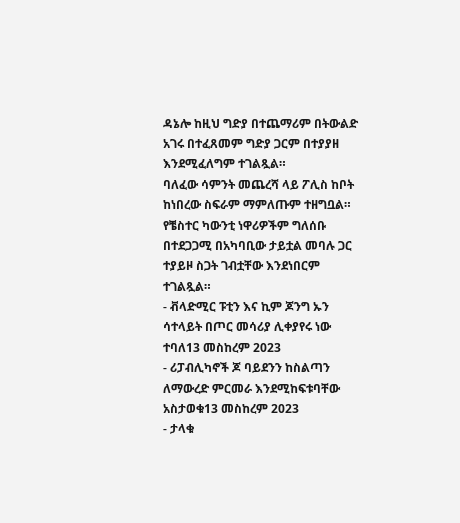ዳኔሎ ከዚህ ግድያ በተጨማሪም በትውልድ አገሩ በተፈጸመም ግድያ ጋርም በተያያዘ እንደሚፈለግም ተገልጿል።
ባለፈው ሳምንት መጨረሻ ላይ ፖሊስ ከቦት ከነበረው ስፍራም ማምለጡም ተዘግቧል።
የቼስተር ካውንቲ ነዋሪዎችም ግለሰቡ በተደጋጋሚ በአካባቢው ታይቷል መባሉ ጋር ተያይዞ ስጋት ገብቷቸው እንደነበርም ተገልጿል።
- ቭላድሚር ፑቲን እና ኪም ጆንግ ኡን ሳተላይት በጦር መሳሪያ ሊቀያየሩ ነው ተባለ13 መስከረም 2023
- ሪፓብሊካኖች ጆ ባይደንን ከስልጣን ለማውረድ ምርመራ እንደሚከፍቱባቸው አስታወቁ13 መስከረም 2023
- ታላቁ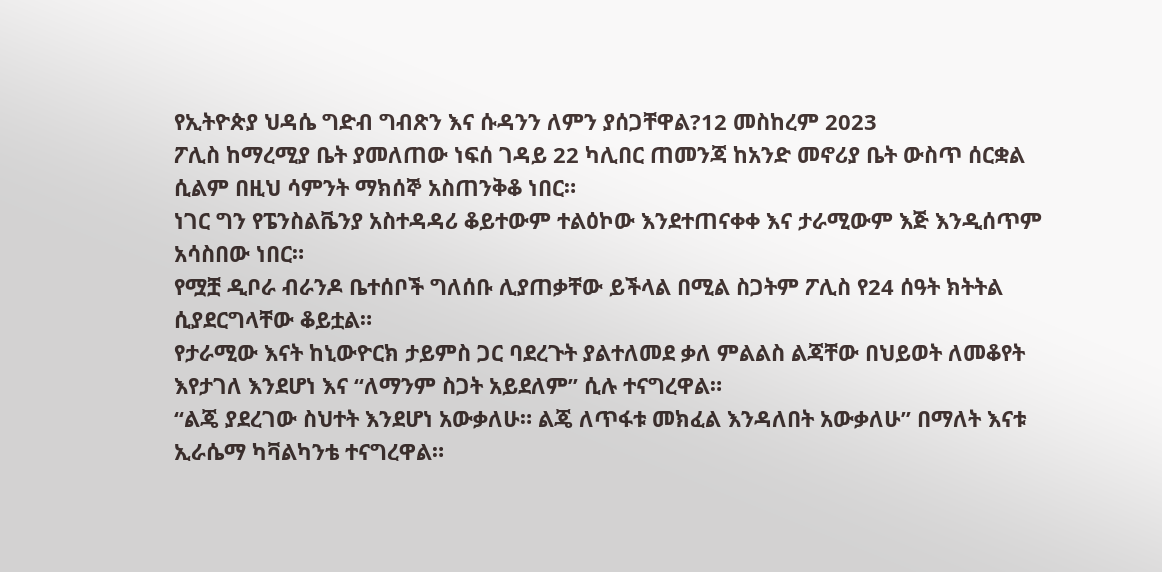የኢትዮጵያ ህዳሴ ግድብ ግብጽን እና ሱዳንን ለምን ያሰጋቸዋል?12 መስከረም 2023
ፖሊስ ከማረሚያ ቤት ያመለጠው ነፍሰ ገዳይ 22 ካሊበር ጠመንጃ ከአንድ መኖሪያ ቤት ውስጥ ሰርቋል ሲልም በዚህ ሳምንት ማክሰኞ አስጠንቅቆ ነበር።
ነገር ግን የፔንስልቬንያ አስተዳዳሪ ቆይተውም ተልዕኮው እንደተጠናቀቀ እና ታራሚውም እጅ እንዲሰጥም አሳስበው ነበር።
የሟቿ ዲቦራ ብራንዶ ቤተሰቦች ግለሰቡ ሊያጠቃቸው ይችላል በሚል ስጋትም ፖሊስ የ24 ሰዓት ክትትል ሲያደርግላቸው ቆይቷል።
የታራሚው እናት ከኒውዮርክ ታይምስ ጋር ባደረጉት ያልተለመደ ቃለ ምልልስ ልጃቸው በህይወት ለመቆየት እየታገለ እንደሆነ እና “ለማንም ስጋት አይደለም” ሲሉ ተናግረዋል።
“ልጄ ያደረገው ስህተት እንደሆነ አውቃለሁ። ልጄ ለጥፋቱ መክፈል እንዳለበት አውቃለሁ” በማለት እናቱ ኢራሴማ ካቫልካንቴ ተናግረዋል።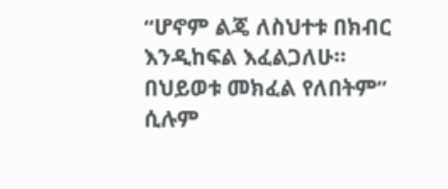“ሆኖም ልጄ ለስህተቱ በክብር እንዲከፍል እፈልጋለሁ። በህይወቱ መክፈል የለበትም” ሲሉም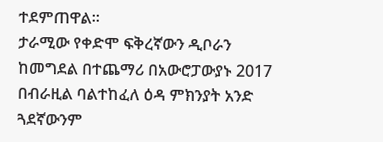ተደምጠዋል።
ታራሚው የቀድሞ ፍቅረኛውን ዲቦራን ከመግደል በተጨማሪ በአውሮፓውያኑ 2017 በብራዚል ባልተከፈለ ዕዳ ምክንያት አንድ ጓደኛውንም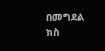በመግደል ክስ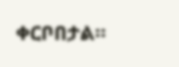ቀርቦበታል።